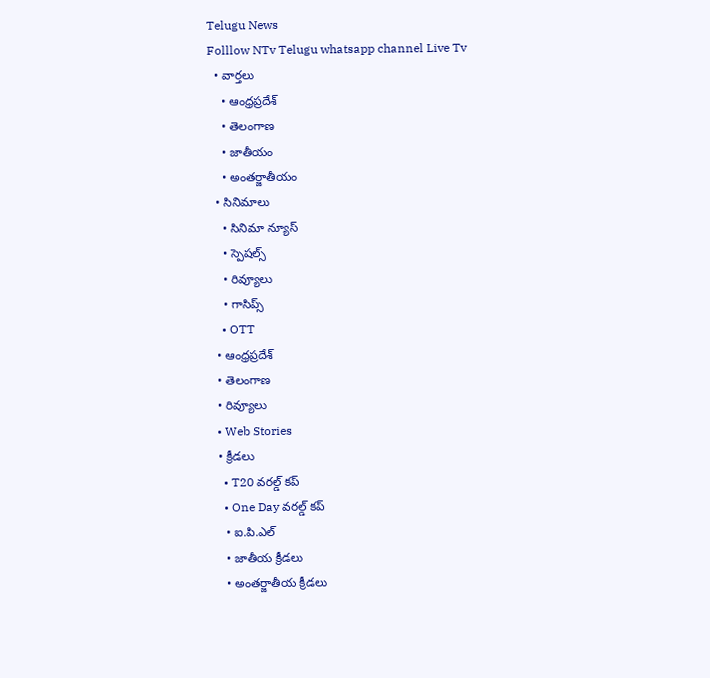Telugu News
Folllow NTv Telugu whatsapp channel Live Tv
  • వార్తలు
    • ఆంధ్రప్రదేశ్
    • తెలంగాణ
    • జాతీయం
    • అంతర్జాతీయం
  • సినిమాలు
    • సినిమా న్యూస్
    • స్పెషల్స్
    • రివ్యూలు
    • గాసిప్స్
    • OTT
  • ఆంధ్రప్రదేశ్
  • తెలంగాణ
  • రివ్యూలు
  • Web Stories
  • క్రీడలు
    • T20 వరల్డ్ కప్
    • One Day వరల్డ్ కప్
    • ఐ.పి.ఎల్
    • జాతీయ క్రీడలు
    • అంతర్జాతీయ క్రీడలు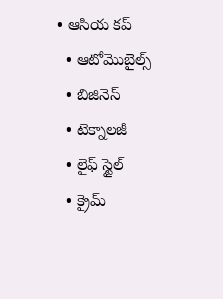• ఆసియ కప్
  • ఆటోమొబైల్స్
  • బిజినెస్‌
  • టెక్నాలజీ
  • లైఫ్ స్టైల్
  • క్రైమ్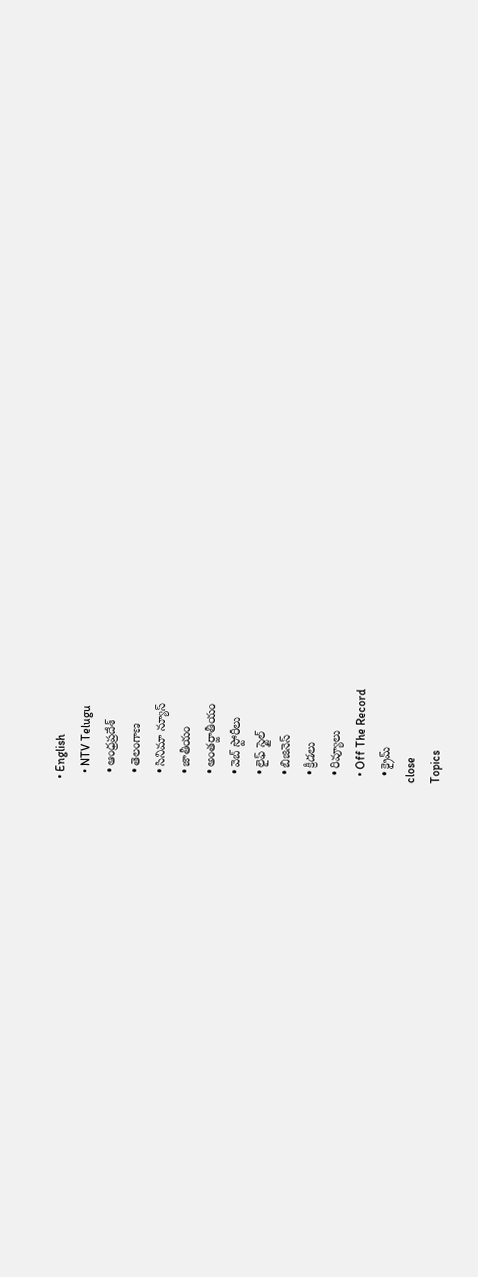• English
  • NTV Telugu
  • ఆంధ్రప్రదేశ్
  • తెలంగాణ
  • సినిమా న్యూస్
  • జాతీయం
  • అంతర్జాతీయం
  • వెబ్ స్టోరీలు
  • లైఫ్ స్టైల్
  • బిజినెస్‌
  • క్రీడలు
  • రివ్యూలు
  • Off The Record
  • క్రైమ్
close
Topics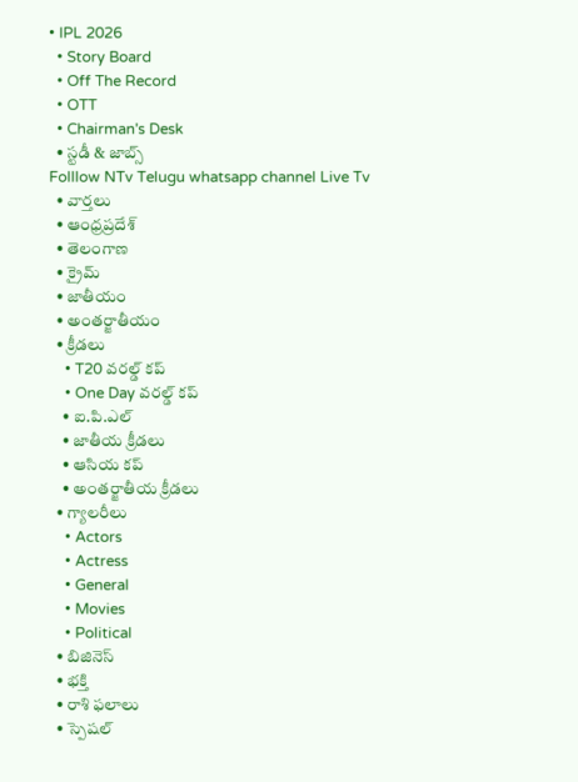• IPL 2026
  • Story Board
  • Off The Record
  • OTT
  • Chairman's Desk
  • స్టడీ & జాబ్స్
Folllow NTv Telugu whatsapp channel Live Tv
  • వార్తలు
  • ఆంధ్రప్రదేశ్
  • తెలంగాణ
  • క్రైమ్
  • జాతీయం
  • అంతర్జాతీయం
  • క్రీడలు
    • T20 వరల్డ్ కప్
    • One Day వరల్డ్ కప్
    • ఐ.పి.ఎల్
    • జాతీయ క్రీడలు
    • ఆసియ కప్
    • అంతర్జాతీయ క్రీడలు
  • గ్యాలరీలు
    • Actors
    • Actress
    • General
    • Movies
    • Political
  • బిజినెస్‌
  • భక్తి
  • రాశి ఫలాలు
  • స్పెషల్‌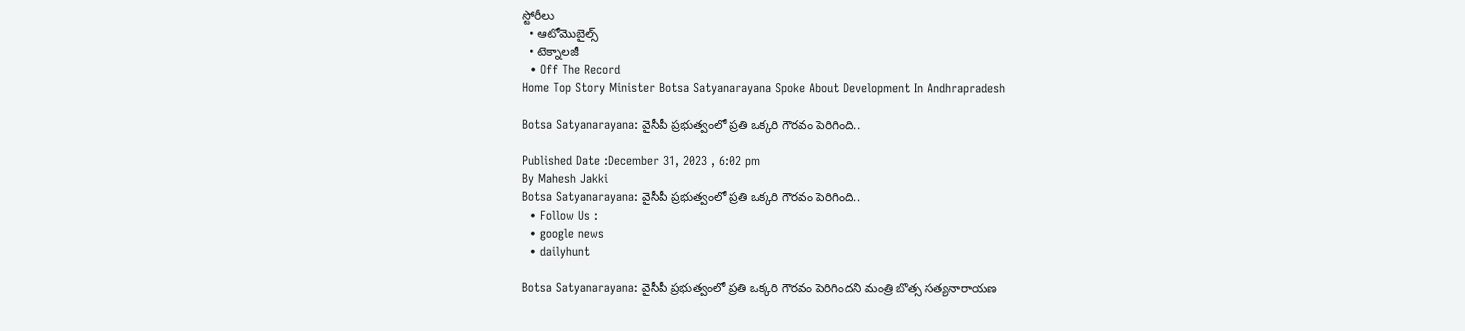స్టోరీలు
  • ఆటోమొబైల్స్
  • టెక్నాలజీ
  • Off The Record
Home Top Story Minister Botsa Satyanarayana Spoke About Development In Andhrapradesh

Botsa Satyanarayana: వైసీపీ ప్రభుత్వంలో ప్రతి ఒక్కరి గౌరవం పెరిగింది‌‌..

Published Date :December 31, 2023 , 6:02 pm
By Mahesh Jakki
Botsa Satyanarayana: వైసీపీ ప్రభుత్వంలో ప్రతి ఒక్కరి గౌరవం పెరిగింది‌‌..
  • Follow Us :
  • google news
  • dailyhunt

Botsa Satyanarayana: వైసీపీ ప్రభుత్వంలో ప్రతి ఒక్కరి గౌరవం పెరిగిందని మంత్రి బొత్స సత్యనారాయణ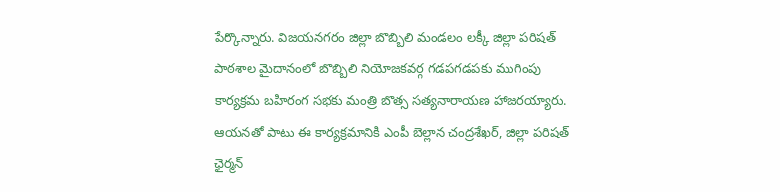పేర్కొన్నారు. విజయనగరం జిల్లా బొబ్బిలి మండలం లక్కీ జిల్లా పరిషత్ పాఠశాల మైదానంలో బొబ్బిలి నియోజకవర్గ గడపగడపకు ముగింపు కార్యక్రమ బహిరంగ సభకు మంత్రి బొత్స సత్యనారాయణ హాజరయ్యారు. ఆయనతో పాటు ఈ కార్యక్రమానికి ఎంపీ బెల్లాన చంద్రశేఖర్‌, జిల్లా పరిషత్ ఛైర్మన్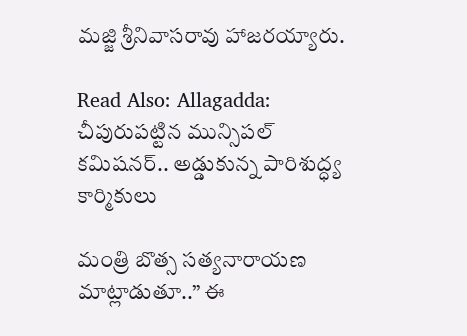మజ్జి శ్రీనివాసరావు హాజరయ్యారు.

Read Also: Allagadda: చీపురుపట్టిన మున్సిపల్‌ కమిషనర్‌.. అడ్డుకున్న పారిశుద్ధ్య కార్మికులు

మంత్రి బొత్స సత్యనారాయణ మాట్లాడుతూ..” ఈ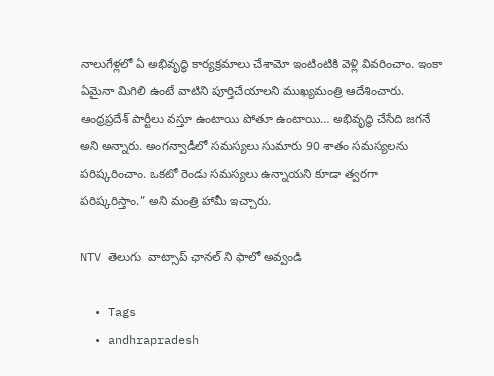నాలుగేళ్లలో ఏ అభివృద్ధి కార్యక్రమాలు చేశామో ఇంటింటికి వెళ్లి వివరించాం. ఇంకా ఏమైనా మిగిలి ఉంటే వాటిని పూర్తిచేయాలని ముఖ్యమంత్రి ఆదేశించారు‌‌. ఆంధ్రప్రదేశ్ పార్టీలు వస్తూ ఉంటాయి పోతూ ఉంటాయి… అభివృద్ధి చేసేది జగనే అని అన్నారు. అంగన్వాడీలో సమస్యలు సుమారు 90 శాతం సమస్యలను పరిష్కరించాం. ఒకటో రెండు సమస్యలు ఉన్నాయని కూడా త్వరగా పరిష్కరిస్తాం.” అని మంత్రి హామీ ఇచ్చారు.

NTV తెలుగు  వాట్సాప్ ఛానల్ ని ఫాలో అవ్వండి

  • Tags
  • andhrapradesh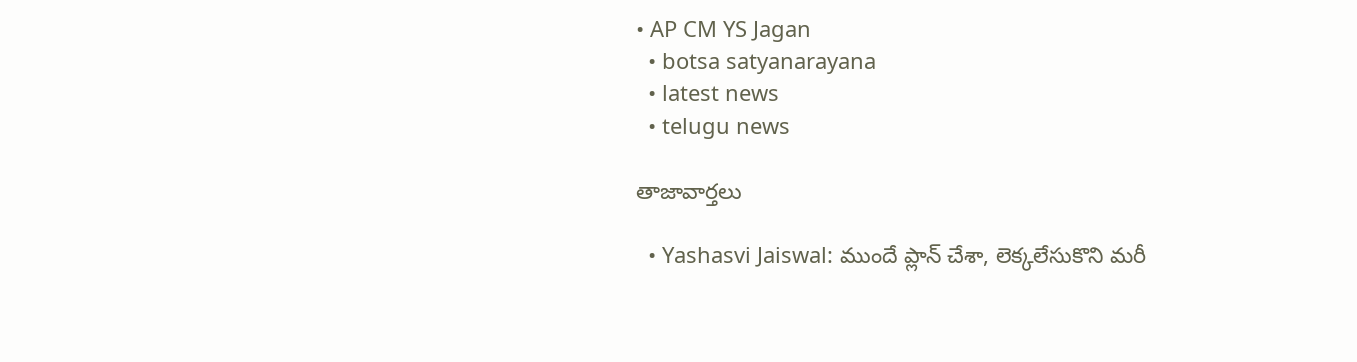• AP CM YS Jagan
  • botsa satyanarayana
  • latest news
  • telugu news

తాజావార్తలు

  • Yashasvi Jaiswal: ముందే ప్లాన్ చేశా, లెక్కలేసుకొని మరీ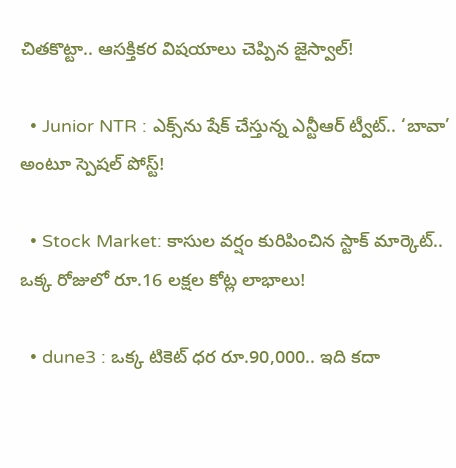చితకొట్టా.. ఆసక్తికర విషయాలు చెప్పిన జైస్వాల్!

  • Junior NTR : ఎక్స్‌ను షేక్ చేస్తున్న ఎన్టీఆర్ ట్వీట్.. ‘బావా’ అంటూ స్పెషల్ పోస్ట్!

  • Stock Market: కాసుల వర్షం కురిపించిన స్టాక్ మార్కెట్.. ఒక్క రోజులో రూ.16 లక్షల కోట్ల లాభాలు!

  • dune3 : ఒక్క టికెట్ ధర రూ.90,000.. ఇది కదా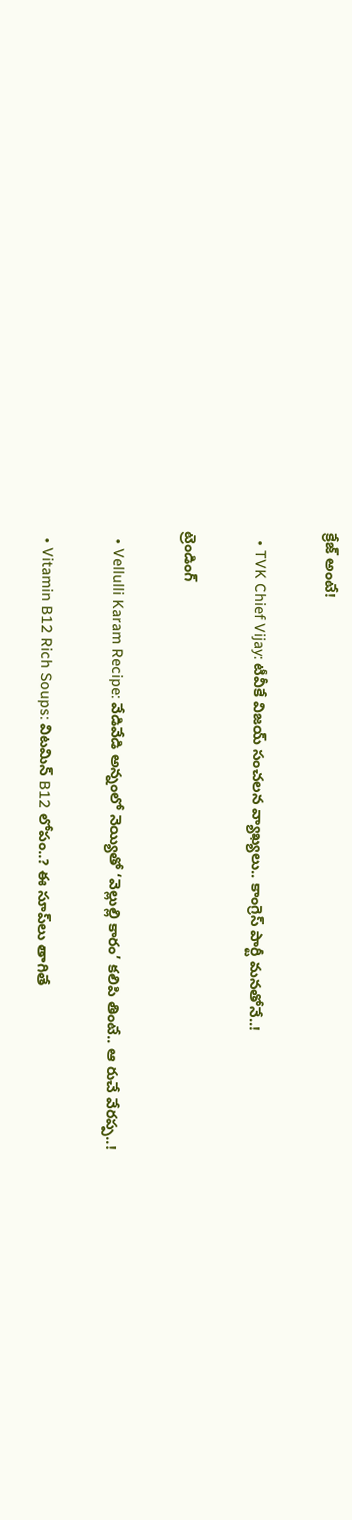క్రేజ్ అంటే!

  • TVK Chief Vijay: టీవీకే విజయ్‌ సంచలన వ్యాఖ్యలు.. కాంగ్రెస్‌ పార్టీ మనతోనే..!

ట్రెండింగ్‌

  • Vellulli Karam Recipe: వేడివేడి అన్నంలో నెయ్యితో ‘వెల్లుల్లి కారం’ కలిపి తింటే.. ఆ రుచే వేరప్ప..!

  • Vitamin B12 Rich Soups: విటమిన్ B12 లోపం..? ఈ సూప్‌లు తాగితే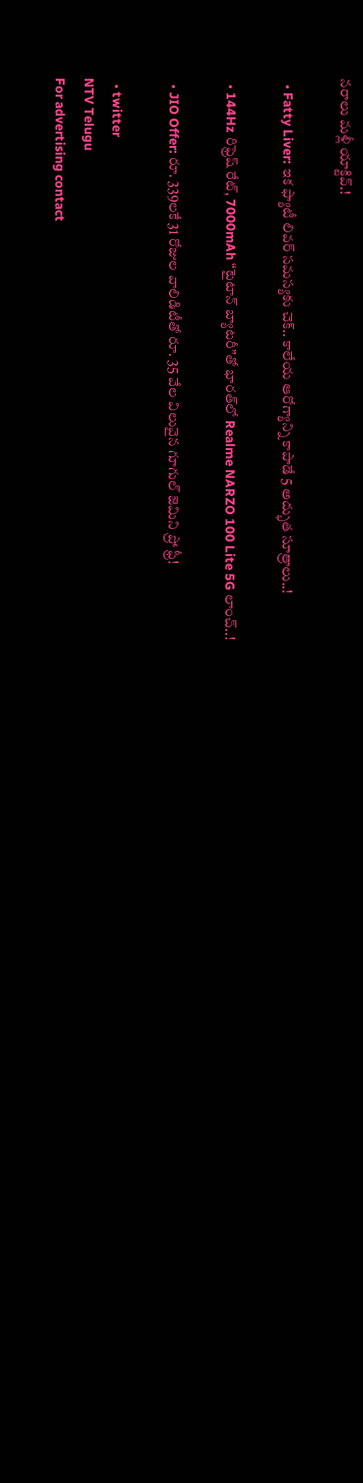నరాలు మళ్లీ యాక్టివ్.!

  • Fatty Liver: ఇక ఫ్యాటీ లివర్ సమస్యకు చెక్.. కాలేయ ఆరోగ్యాన్ని కాపాడే 5 అద్భుత సూత్రాలు..!

  • 144Hz రిఫ్రెష్ రేట్, 7000mAh “టైటాన్ బ్యాటరీ”తో భారత్‌లో Realme NARZO 100 Lite 5G లాంచ్..!

  • JIO Offer: రూ. 339లకే 31 రోజుల వాలిడిటీతో రూ. 35 వేల విలువైన గూగుల్ జెమిని ప్రో ఫ్రీ!

  • twitter
NTV Telugu
For advertising contact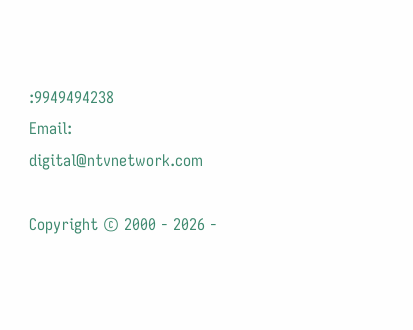:9949494238
Email: digital@ntvnetwork.com

Copyright © 2000 - 2026 -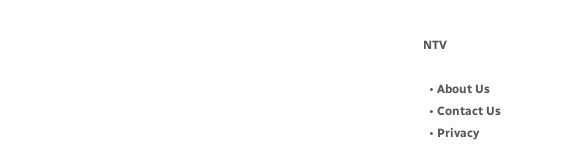NTV

  • About Us
  • Contact Us
  • Privacy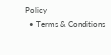Policy
  • Terms & Conditions